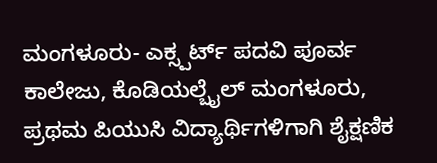ಮಂಗಳೂರು- ಎಕ್ಸ್ಪರ್ಟ್ ಪದವಿ ಪೂರ್ವ ಕಾಲೇಜು, ಕೊಡಿಯಲ್ಬೈಲ್ ಮಂಗಳೂರು, ಪ್ರಥಮ ಪಿಯುಸಿ ವಿದ್ಯಾರ್ಥಿಗಳಿಗಾಗಿ ಶೈಕ್ಷಣಿಕ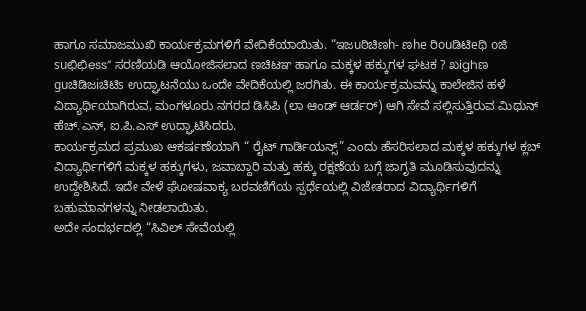ಹಾಗೂ ಸಮಾಜಮುಖಿ ಕಾರ್ಯಕ್ರಮಗಳಿಗೆ ವೇದಿಕೆಯಾಯಿತು. “ಇಜuಠಿಚಿಣh- ಣhe ರಿouಡಿಟಿeಥಿ oಜಿ suಛಿಛಿess” ಸರಣಿಯಡಿ ಆಯೋಜಿಸಲಾದ ಣಚಿಟಞ ಹಾಗೂ ಮಕ್ಕಳ ಹಕ್ಕುಗಳ ಘಟಕ ? ಖighಣ guಚಿಡಿಜiಚಿಟಿs ಉದ್ಘಾಟನೆಯು ಒಂದೇ ವೇದಿಕೆಯಲ್ಲಿ ಜರಗಿತು. ಈ ಕಾರ್ಯಕ್ರಮವನ್ನು ಕಾಲೇಜಿನ ಹಳೆ ವಿದ್ಯಾರ್ಥಿಯಾಗಿರುವ, ಮಂಗಳೂರು ನಗರದ ಡಿಸಿಪಿ (ಲಾ ಆಂಡ್ ಆರ್ಡರ್) ಆಗಿ ಸೇವೆ ಸಲ್ಲಿಸುತ್ತಿರುವ ಮಿಥುನ್ ಹೆಚ್.ಎನ್, ಐ.ಪಿ.ಎಸ್ ಉದ್ಘಾಟಿಸಿದರು.
ಕಾರ್ಯಕ್ರಮದ ಪ್ರಮುಖ ಆಕರ್ಷಣೆಯಾಗಿ “ ರೈಟ್ ಗಾರ್ಡಿಯನ್ಸ್” ಎಂದು ಹೆಸರಿಸಲಾದ ಮಕ್ಕಳ ಹಕ್ಕುಗಳ ಕ್ಲಬ್ ವಿದ್ಯಾರ್ಥಿಗಳಿಗೆ ಮಕ್ಕಳ ಹಕ್ಕುಗಳು, ಜವಾಬ್ದಾರಿ ಮತ್ತು ಹಕ್ಕು ರಕ್ಷಣೆಯ ಬಗ್ಗೆ ಜಾಗೃತಿ ಮೂಡಿಸುವುದನ್ನು ಉದ್ದೇಶಿಸಿದೆ. ಇದೇ ವೇಳೆ ಘೋಷವಾಕ್ಯ ಬರವಣಿಗೆಯ ಸ್ಪರ್ಧೆಯಲ್ಲಿ ವಿಜೇತರಾದ ವಿದ್ಯಾರ್ಥಿಗಳಿಗೆ ಬಹುಮಾನಗಳನ್ನು ನೀಡಲಾಯಿತು.
ಅದೇ ಸಂದರ್ಭದಲ್ಲಿ “ಸಿವಿಲ್ ಸೇವೆಯಲ್ಲಿ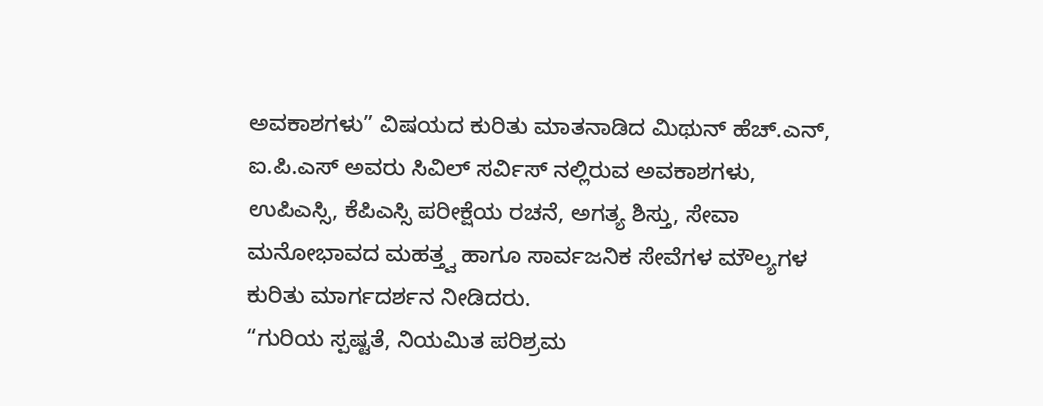ಅವಕಾಶಗಳು” ವಿಷಯದ ಕುರಿತು ಮಾತನಾಡಿದ ಮಿಥುನ್ ಹೆಚ್.ಎನ್, ಐ.ಪಿ.ಎಸ್ ಅವರು ಸಿವಿಲ್ ಸರ್ವಿಸ್ ನಲ್ಲಿರುವ ಅವಕಾಶಗಳು, ಉಪಿಎಸ್ಸಿ, ಕೆಪಿಎಸ್ಸಿ ಪರೀಕ್ಷೆಯ ರಚನೆ, ಅಗತ್ಯ ಶಿಸ್ತು, ಸೇವಾ ಮನೋಭಾವದ ಮಹತ್ತ್ವ ಹಾಗೂ ಸಾರ್ವಜನಿಕ ಸೇವೆಗಳ ಮೌಲ್ಯಗಳ ಕುರಿತು ಮಾರ್ಗದರ್ಶನ ನೀಡಿದರು.
“ಗುರಿಯ ಸ್ಪಷ್ಟತೆ, ನಿಯಮಿತ ಪರಿಶ್ರಮ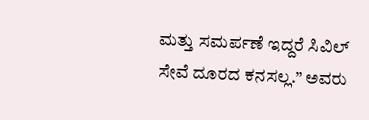ಮತ್ತು ಸಮರ್ಪಣೆ ಇದ್ದರೆ ಸಿವಿಲ್ ಸೇವೆ ದೂರದ ಕನಸಲ್ಲ.” ಅವರು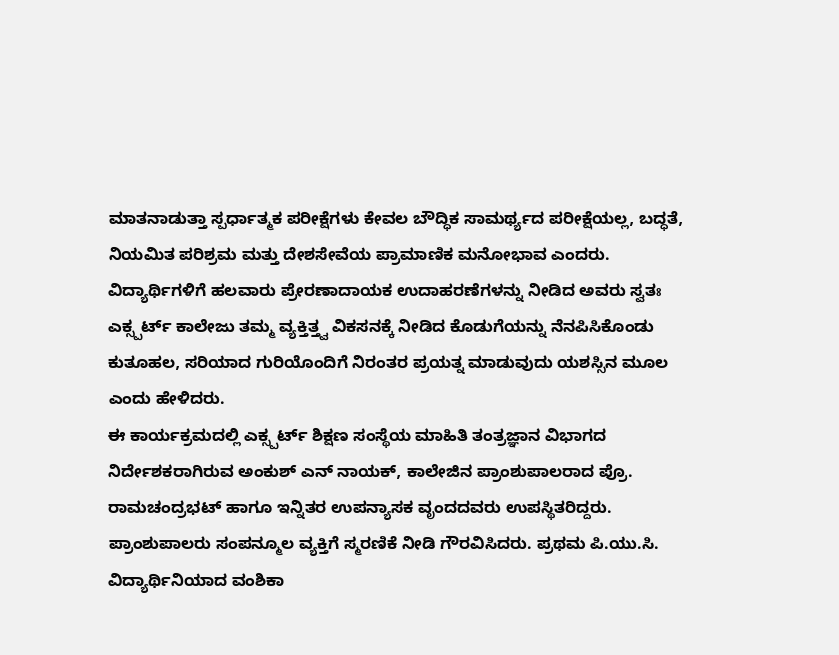ಮಾತನಾಡುತ್ತಾ ಸ್ಪರ್ಧಾತ್ಮಕ ಪರೀಕ್ಷೆಗಳು ಕೇವಲ ಬೌದ್ಧಿಕ ಸಾಮರ್ಥ್ಯದ ಪರೀಕ್ಷೆಯಲ್ಲ, ಬದ್ಧತೆ, ನಿಯಮಿತ ಪರಿಶ್ರಮ ಮತ್ತು ದೇಶಸೇವೆಯ ಪ್ರಾಮಾಣಿಕ ಮನೋಭಾವ ಎಂದರು. ವಿದ್ಯಾರ್ಥಿಗಳಿಗೆ ಹಲವಾರು ಪ್ರೇರಣಾದಾಯಕ ಉದಾಹರಣೆಗಳನ್ನು ನೀಡಿದ ಅವರು ಸ್ವತಃ ಎಕ್ಸ್ಪರ್ಟ್ ಕಾಲೇಜು ತಮ್ಮ ವ್ಯಕ್ತಿತ್ತ್ವ ವಿಕಸನಕ್ಕೆ ನೀಡಿದ ಕೊಡುಗೆಯನ್ನು ನೆನಪಿಸಿಕೊಂಡು ಕುತೂಹಲ, ಸರಿಯಾದ ಗುರಿಯೊಂದಿಗೆ ನಿರಂತರ ಪ್ರಯತ್ನ ಮಾಡುವುದು ಯಶಸ್ಸಿನ ಮೂಲ ಎಂದು ಹೇಳಿದರು.
ಈ ಕಾರ್ಯಕ್ರಮದಲ್ಲಿ ಎಕ್ಸ್ಪರ್ಟ್ ಶಿಕ್ಷಣ ಸಂಸ್ಥೆಯ ಮಾಹಿತಿ ತಂತ್ರಜ್ಞಾನ ವಿಭಾಗದ ನಿರ್ದೇಶಕರಾಗಿರುವ ಅಂಕುಶ್ ಎನ್ ನಾಯಕ್, ಕಾಲೇಜಿನ ಪ್ರಾಂಶುಪಾಲರಾದ ಪ್ರೊ. ರಾಮಚಂದ್ರಭಟ್ ಹಾಗೂ ಇನ್ನಿತರ ಉಪನ್ಯಾಸಕ ವೃಂದದವರು ಉಪಸ್ಥಿತರಿದ್ದರು. ಪ್ರಾಂಶುಪಾಲರು ಸಂಪನ್ಮೂಲ ವ್ಯಕ್ತಿಗೆ ಸ್ಮರಣಿಕೆ ನೀಡಿ ಗೌರವಿಸಿದರು. ಪ್ರಥಮ ಪಿ.ಯು.ಸಿ. ವಿದ್ಯಾರ್ಥಿನಿಯಾದ ವಂಶಿಕಾ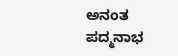ಅನಂತ ಪದ್ಮನಾಭ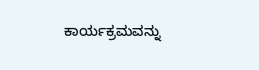ಕಾರ್ಯಕ್ರಮವನ್ನು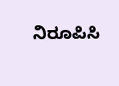ನಿರೂಪಿಸಿ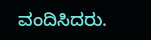ವಂದಿಸಿದರು.